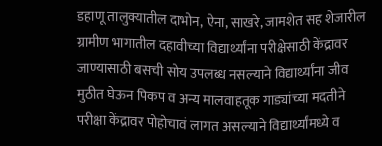डहाणू तालुक्यातील दाभोन, ऐना, साखरे, जामशेत सह शेजारील ग्रामीण भागातील दहावीच्या विद्यार्थ्यांना परीक्षेसाठी केंद्रावर जाण्यासाठी बसची सोय उपलब्ध नसल्याने विद्यार्थ्यांना जीव मुठीत घेऊन पिकप व अन्य मालवाहतूक गाड्यांच्या मदतीने परीक्षा केंद्रावर पोहोचावं लागत असल्याने विद्यार्थ्यांमध्ये व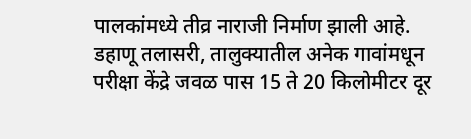पालकांमध्ये तीव्र नाराजी निर्माण झाली आहे.
डहाणू तलासरी, तालुक्यातील अनेक गावांमधून परीक्षा केंद्रे जवळ पास 15 ते 20 किलोमीटर दूर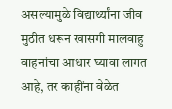असल्यामुळे विद्यार्थ्यांना जीव मुठीत धरून खासगी मालवाहु वाहनांचा आधार घ्यावा लागत आहे, तर काहींना वेळेत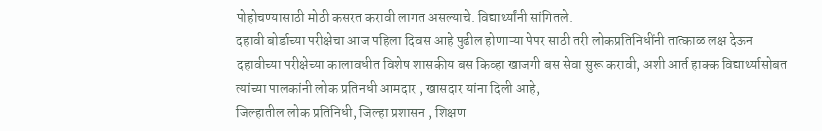पोहोचण्यासाठी मोठी कसरत करावी लागत असल्याचे. विद्यार्थ्यांनी सांगितले.
दहावी बोर्डाच्या परीक्षेचा आज पहिला दिवस आहे पुढील होणाऱ्या पेपर साठी तरी लोकप्रतिनिधींनी तात्काळ लक्ष देऊन दहावीच्या परीक्षेच्या कालावधीत विशेष शासकीय बस किव्हा खाजगी बस सेवा सुरू करावी, अशी आर्त हाक्क विद्यार्थ्यासोबत त्यांच्या पालकांनी लोक प्रतिनधी आमदार , खासदार यांना दिली आहे,
जिल्हातील लोक प्रतिनिधी, जिल्हा प्रशासन , शिक्षण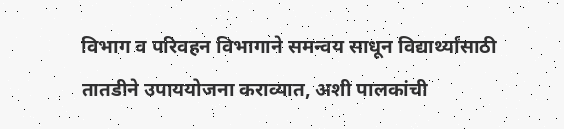विभाग व परिवहन विभागाने समन्वय साधून विद्यार्थ्यांसाठी तातडीने उपाययोजना कराव्यात, अशी पालकांची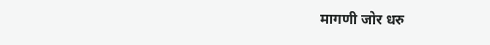मागणी जोर धरु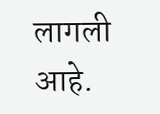लागली आहे.